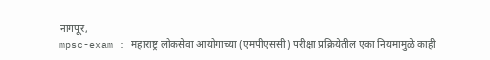नागपूर,
mpsc-exam : महाराष्ट्र लोकसेवा आयोगाच्या (एमपीएससी) परीक्षा प्रक्रियेतील एका नियमामुळे काही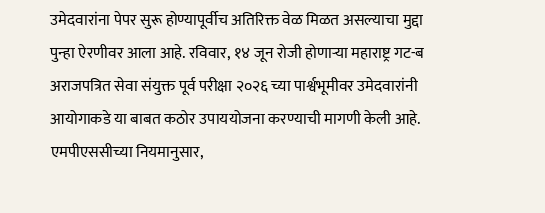उमेदवारांना पेपर सुरू होण्यापूर्वीच अतिरिक्त वेळ मिळत असल्याचा मुद्दा पुन्हा ऐरणीवर आला आहे. रविवार, १४ जून रोजी होणाऱ्या महाराष्ट्र गट-ब अराजपत्रित सेवा संयुक्त पूर्व परीक्षा २०२६ च्या पार्श्वभूमीवर उमेदवारांनी आयोगाकडे या बाबत कठोर उपाययोजना करण्याची मागणी केली आहे.
एमपीएससीच्या नियमानुसार,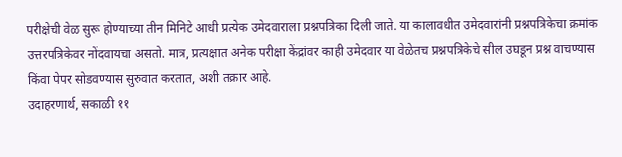परीक्षेची वेळ सुरू होण्याच्या तीन मिनिटे आधी प्रत्येक उमेदवाराला प्रश्नपत्रिका दिली जाते. या कालावधीत उमेदवारांनी प्रश्नपत्रिकेचा क्रमांक उत्तरपत्रिकेवर नोंदवायचा असतो. मात्र, प्रत्यक्षात अनेक परीक्षा केंद्रांवर काही उमेदवार या वेळेतच प्रश्नपत्रिकेचे सील उघडून प्रश्न वाचण्यास किंवा पेपर सोडवण्यास सुरुवात करतात, अशी तक्रार आहे.
उदाहरणार्थ, सकाळी ११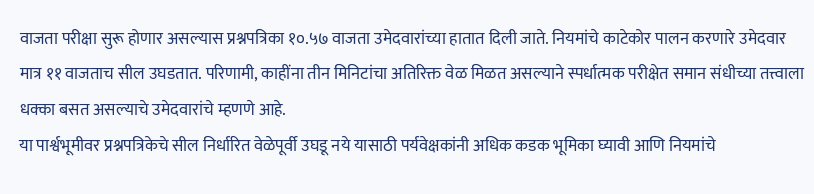वाजता परीक्षा सुरू होणार असल्यास प्रश्नपत्रिका १०.५७ वाजता उमेदवारांच्या हातात दिली जाते. नियमांचे काटेकोर पालन करणारे उमेदवार मात्र ११ वाजताच सील उघडतात. परिणामी, काहींना तीन मिनिटांचा अतिरिक्त वेळ मिळत असल्याने स्पर्धात्मक परीक्षेत समान संधीच्या तत्त्वाला धक्का बसत असल्याचे उमेदवारांचे म्हणणे आहे.
या पार्श्वभूमीवर प्रश्नपत्रिकेचे सील निर्धारित वेळेपूर्वी उघडू नये यासाठी पर्यवेक्षकांनी अधिक कडक भूमिका घ्यावी आणि नियमांचे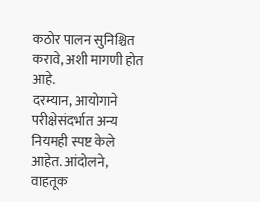कठोर पालन सुनिश्चित करावे, अशी मागणी होत आहे.
दरम्यान, आयोगाने परीक्षेसंदर्भात अन्य नियमही स्पष्ट केले आहेत. आंदोलने, वाहतूक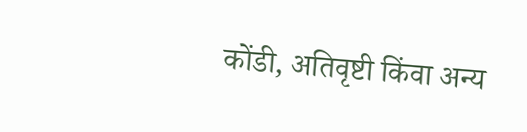कोंडी, अतिवृष्टी किंवा अन्य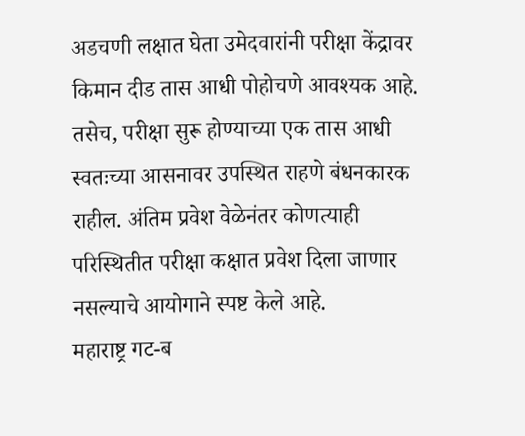अडचणी लक्षात घेता उमेदवारांनी परीक्षा केंद्रावर किमान दीड तास आधी पोहोचणे आवश्यक आहे. तसेच, परीक्षा सुरू होण्याच्या एक तास आधी स्वतःच्या आसनावर उपस्थित राहणे बंधनकारक राहील. अंतिम प्रवेश वेळेनंतर कोणत्याही परिस्थितीत परीक्षा कक्षात प्रवेश दिला जाणार नसल्याचे आयोगाने स्पष्ट केले आहे.
महाराष्ट्र गट-ब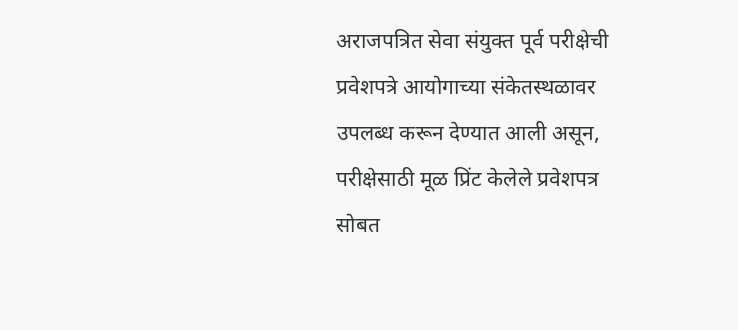अराजपत्रित सेवा संयुक्त पूर्व परीक्षेची प्रवेशपत्रे आयोगाच्या संकेतस्थळावर उपलब्ध करून देण्यात आली असून, परीक्षेसाठी मूळ प्रिंट केलेले प्रवेशपत्र सोबत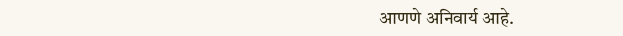आणणे अनिवार्य आहे.